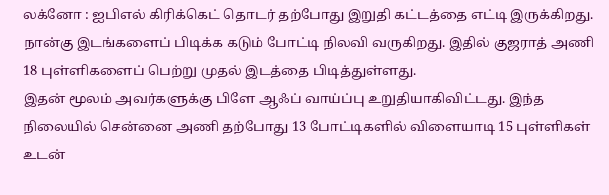லக்னோ : ஐபிஎல் கிரிக்கெட் தொடர் தற்போது இறுதி கட்டத்தை எட்டி இருக்கிறது. நான்கு இடங்களைப் பிடிக்க கடும் போட்டி நிலவி வருகிறது. இதில் குஜராத் அணி 18 புள்ளிகளைப் பெற்று முதல் இடத்தை பிடித்துள்ளது.
இதன் மூலம் அவர்களுக்கு பிளே ஆஃப் வாய்ப்பு உறுதியாகிவிட்டது. இந்த நிலையில் சென்னை அணி தற்போது 13 போட்டிகளில் விளையாடி 15 புள்ளிகள் உடன்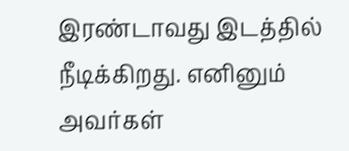இரண்டாவது இடத்தில் நீடிக்கிறது. எனினும் அவர்கள்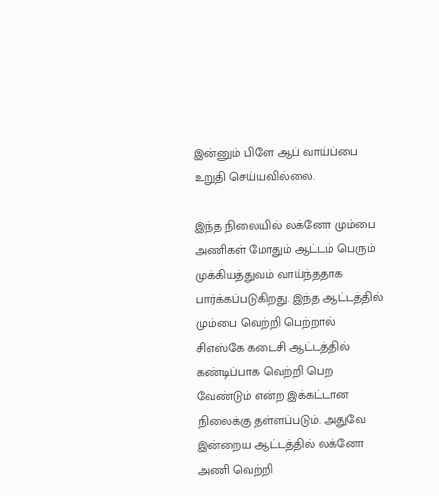இன்னும் பிளே ஆப் வாய்ப்பை உறுதி செய்யவில்லை.

இந்த நிலையில் லக்னோ மும்பை அணிகள் மோதும் ஆட்டம் பெரும் முக்கியத்துவம் வாய்ந்ததாக பார்க்கப்படுகிறது. இந்த ஆட்டத்தில் மும்பை வெற்றி பெற்றால் சிஎஸ்கே கடைசி ஆட்டத்தில் கண்டிப்பாக வெற்றி பெற வேண்டும் என்ற இக்கட்டான நிலைக்கு தள்ளப்படும். அதுவே இன்றைய ஆட்டத்தில் லக்னோ அணி வெற்றி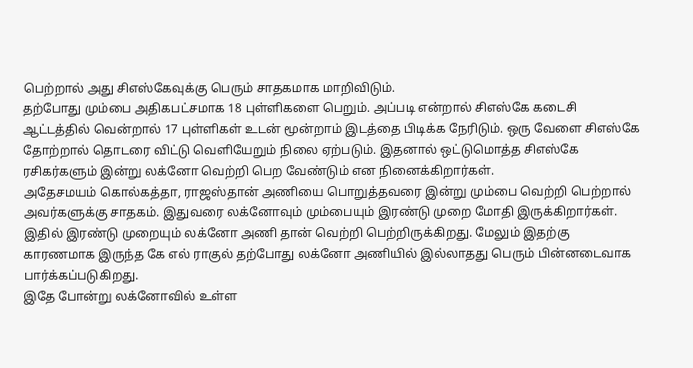பெற்றால் அது சிஎஸ்கேவுக்கு பெரும் சாதகமாக மாறிவிடும்.
தற்போது மும்பை அதிகபட்சமாக 18 புள்ளிகளை பெறும். அப்படி என்றால் சிஎஸ்கே கடைசி ஆட்டத்தில் வென்றால் 17 புள்ளிகள் உடன் மூன்றாம் இடத்தை பிடிக்க நேரிடும். ஒரு வேளை சிஎஸ்கே தோற்றால் தொடரை விட்டு வெளியேறும் நிலை ஏற்படும். இதனால் ஒட்டுமொத்த சிஎஸ்கே ரசிகர்களும் இன்று லக்னோ வெற்றி பெற வேண்டும் என நினைக்கிறார்கள்.
அதேசமயம் கொல்கத்தா, ராஜஸ்தான் அணியை பொறுத்தவரை இன்று மும்பை வெற்றி பெற்றால் அவர்களுக்கு சாதகம். இதுவரை லக்னோவும் மும்பையும் இரண்டு முறை மோதி இருக்கிறார்கள். இதில் இரண்டு முறையும் லக்னோ அணி தான் வெற்றி பெற்றிருக்கிறது. மேலும் இதற்கு காரணமாக இருந்த கே எல் ராகுல் தற்போது லக்னோ அணியில் இல்லாதது பெரும் பின்னடைவாக பார்க்கப்படுகிறது.
இதே போன்று லக்னோவில் உள்ள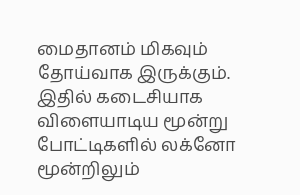மைதானம் மிகவும் தோய்வாக இருக்கும். இதில் கடைசியாக விளையாடிய மூன்று போட்டிகளில் லக்னோ மூன்றிலும்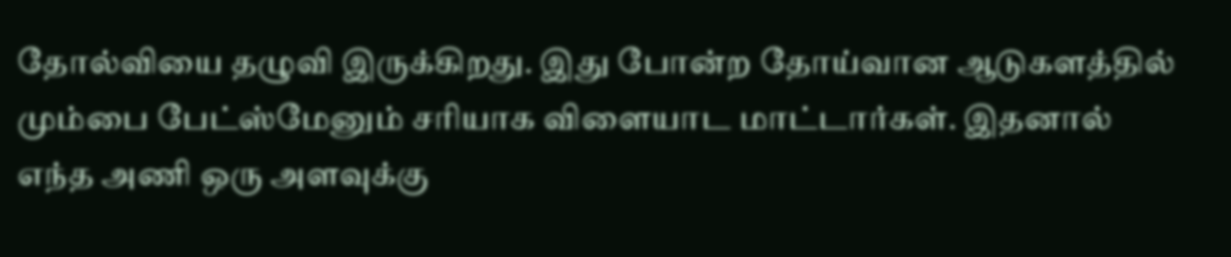தோல்வியை தழுவி இருக்கிறது. இது போன்ற தோய்வான ஆடுகளத்தில் மும்பை பேட்ஸ்மேனும் சரியாக விளையாட மாட்டார்கள். இதனால் எந்த அணி ஒரு அளவுக்கு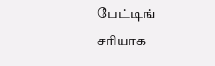பேட்டிங் சரியாக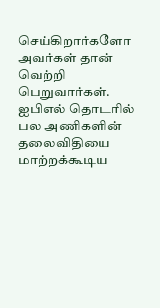செய்கிறார்களோ அவர்கள் தான் வெற்றி பெறுவார்கள். ஐபிஎல் தொடரில் பல அணிகளின் தலைவிதியை மாற்றக்கூடிய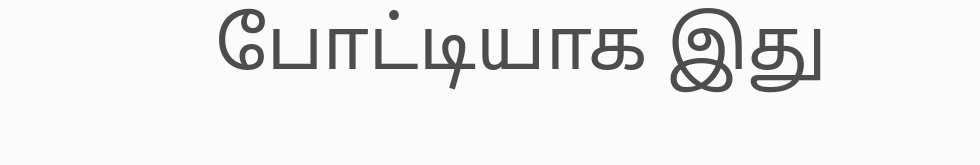போட்டியாக இது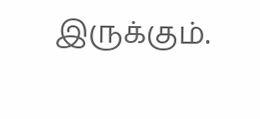இருக்கும்.